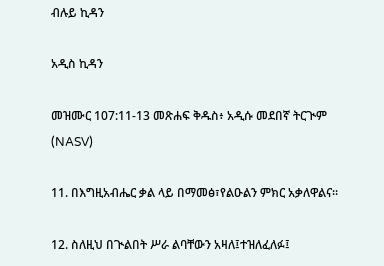ብሉይ ኪዳን

አዲስ ኪዳን

መዝሙር 107:11-13 መጽሐፍ ቅዱስ፥ አዲሱ መደበኛ ትርጒም (NASV)

11. በእግዚአብሔር ቃል ላይ በማመፅ፣የልዑልን ምክር አቃለዋልና።

12. ስለዚህ በጒልበት ሥራ ልባቸውን አዛለ፤ተዝለፈለፉ፤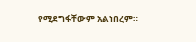የሚደግፋቸውም አልነበረም።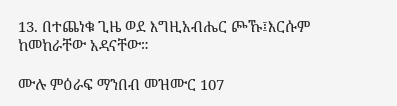13. በተጨነቁ ጊዜ ወደ እግዚአብሔር ጮኹ፤እርሱም ከመከራቸው አዳናቸው።

ሙሉ ምዕራፍ ማንበብ መዝሙር 107